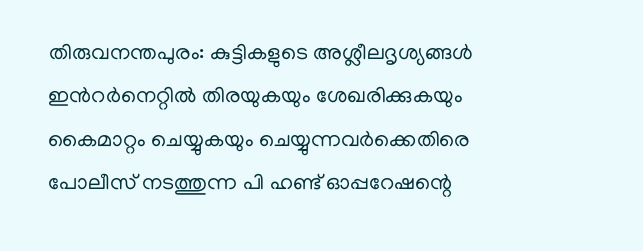തിരുവനന്തപുരം: കുട്ടികളുടെ അശ്ലീലദൃശ്യങ്ങൾ ഇൻറർനെറ്റിൽ തിരയുകയും ശേഖരിക്കുകയും കൈമാറ്റം ചെയ്യുകയും ചെയ്യുന്നവർക്കെതിരെ പോലീസ് നടത്തുന്ന പി ഹണ്ട് ഓപ്പറേഷന്റെ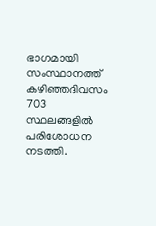ഭാഗമായി സംസ്ഥാനത്ത് കഴിഞ്ഞദിവസം 703 സ്ഥലങ്ങളിൽ പരിശോധന നടത്തി.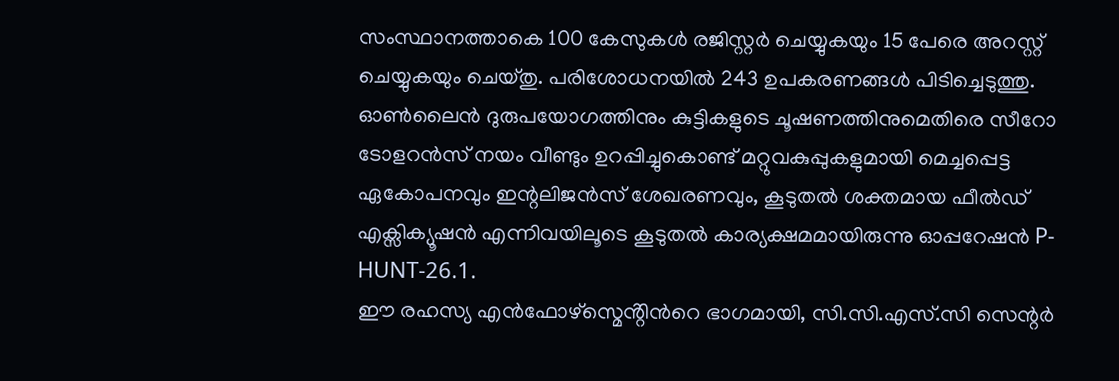സംസ്ഥാനത്താകെ 100 കേസുകൾ രജിസ്റ്റർ ചെയ്യുകയും 15 പേരെ അറസ്റ്റ് ചെയ്യുകയും ചെയ്തു. പരിശോധനയിൽ 243 ഉപകരണങ്ങൾ പിടിച്ചെടുത്തു.
ഓൺലൈൻ ദുരുപയോഗത്തിനും കുട്ടികളുടെ ചൂഷണത്തിനുമെതിരെ സീറോ ടോളറൻസ് നയം വീണ്ടും ഉറപ്പിച്ചുകൊണ്ട് മറ്റുവകുപ്പുകളുമായി മെച്ചപ്പെട്ട ഏകോപനവും ഇന്റലിജൻസ് ശേഖരണവും, കൂടുതൽ ശക്തമായ ഫീൽഡ് എക്സിക്യൂഷൻ എന്നിവയിലൂടെ കൂടുതൽ കാര്യക്ഷമമായിരുന്നു ഓപ്പറേഷൻ P-HUNT-26.1.
ഈ രഹസ്യ എൻഫോഴ്സ്മെൻ്റിൻറെ ഭാഗമായി, സി.സി.എസ്.സി സെന്റർ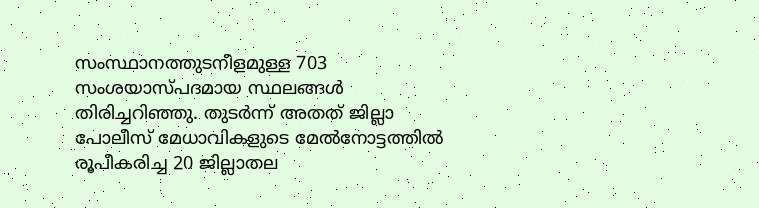സംസ്ഥാനത്തുടനീളമുള്ള 703 സംശയാസ്പദമായ സ്ഥലങ്ങൾ തിരിച്ചറിഞ്ഞു. തുടർന്ന് അതത് ജില്ലാ പോലീസ് മേധാവികളുടെ മേൽനോട്ടത്തിൽ രൂപീകരിച്ച 20 ജില്ലാതല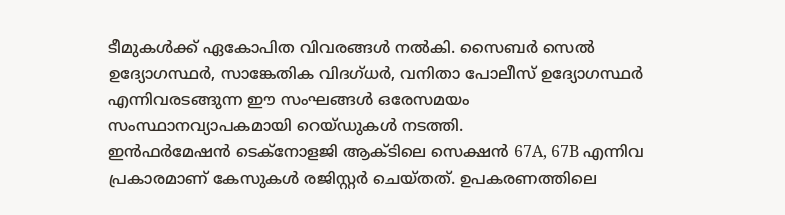ടീമുകൾക്ക് ഏകോപിത വിവരങ്ങൾ നൽകി. സൈബർ സെൽ ഉദ്യോഗസ്ഥർ, സാങ്കേതിക വിദഗ്ധർ, വനിതാ പോലീസ് ഉദ്യോഗസ്ഥർ എന്നിവരടങ്ങുന്ന ഈ സംഘങ്ങൾ ഒരേസമയം സംസ്ഥാനവ്യാപകമായി റെയ്ഡുകൾ നടത്തി.
ഇൻഫർമേഷൻ ടെക്നോളജി ആക്ടിലെ സെക്ഷൻ 67A, 67B എന്നിവ പ്രകാരമാണ് കേസുകൾ രജിസ്റ്റർ ചെയ്തത്. ഉപകരണത്തിലെ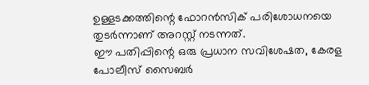ഉള്ളടക്കത്തിന്റെ ഫോറൻസിക് പരിശോധനയെ തുടർന്നാണ് അറസ്റ്റ് നടന്നത്.
ഈ പതിപ്പിന്റെ ഒരു പ്രധാന സവിശേഷത, കേരള പോലീസ് സൈബർ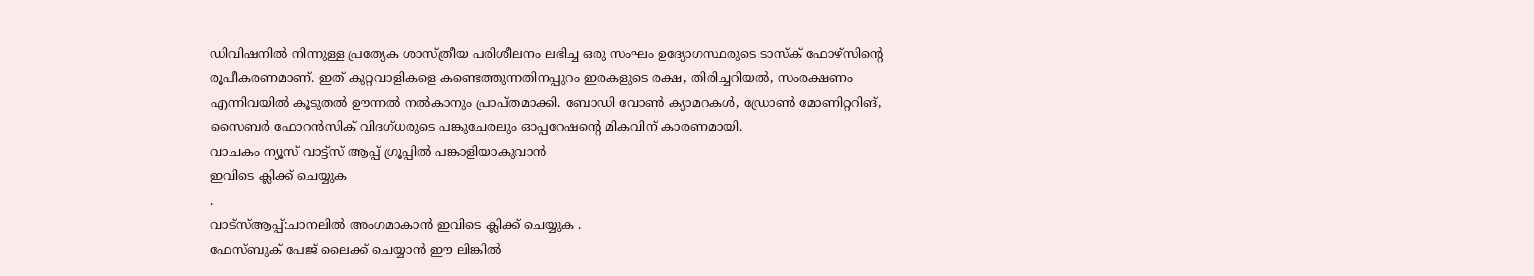ഡിവിഷനിൽ നിന്നുള്ള പ്രത്യേക ശാസ്ത്രീയ പരിശീലനം ലഭിച്ച ഒരു സംഘം ഉദ്യോഗസ്ഥരുടെ ടാസ്ക് ഫോഴ്സിന്റെ രൂപീകരണമാണ്. ഇത് കുറ്റവാളികളെ കണ്ടെത്തുന്നതിനപ്പുറം ഇരകളുടെ രക്ഷ, തിരിച്ചറിയൽ, സംരക്ഷണം എന്നിവയിൽ കൂടുതൽ ഊന്നൽ നൽകാനും പ്രാപ്തമാക്കി. ബോഡി വോൺ ക്യാമറകൾ, ഡ്രോൺ മോണിറ്ററിങ്, സൈബർ ഫോറൻസിക് വിദഗ്ധരുടെ പങ്കുചേരലും ഓപ്പറേഷൻ്റെ മികവിന് കാരണമായി.
വാചകം ന്യൂസ് വാട്ട്സ് ആപ്പ് ഗ്രൂപ്പിൽ പങ്കാളിയാകുവാൻ
ഇവിടെ ക്ലിക്ക് ചെയ്യുക
.
വാട്സ്ആപ്പ്:ചാനലിൽ അംഗമാകാൻ ഇവിടെ ക്ലിക്ക് ചെയ്യുക .
ഫേസ്ബുക് പേജ് ലൈക്ക് ചെയ്യാൻ ഈ ലിങ്കിൽ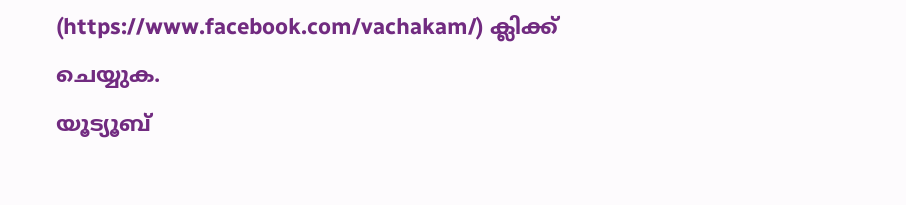(https://www.facebook.com/vachakam/) ക്ലിക്ക് ചെയ്യുക.
യൂട്യൂബ്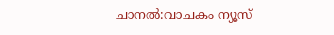ചാനൽ:വാചകം ന്യൂസ്